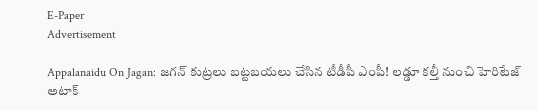E-Paper
Advertisement

Appalanaidu On Jagan: జగన్ కుట్రలు బట్టబయలు చేసిన టీడీపీ ఎంపీ! లడ్డూ కల్తీ నుంచి హెరిటేజ్ అటాక్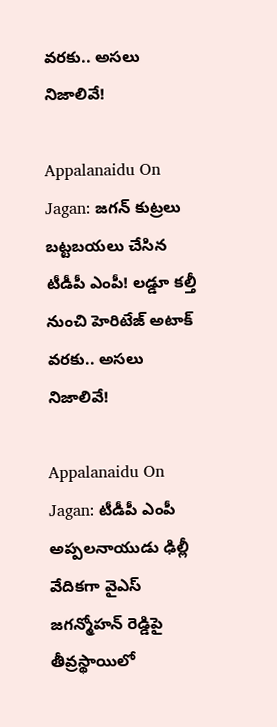వరకు.. అసలు నిజాలివే!

Appalanaidu On Jagan: జగన్ కుట్రలు బట్టబయలు చేసిన టీడీపీ ఎంపీ! లడ్డూ కల్తీ నుంచి హెరిటేజ్ అటాక్ వరకు.. అసలు నిజాలివే!

Appalanaidu On Jagan: టీడీపీ ఎంపీ అప్పలనాయుడు ఢిల్లీ వేదికగా వైఎస్ జగన్మోహన్ రెడ్డిపై తీవ్రస్థాయిలో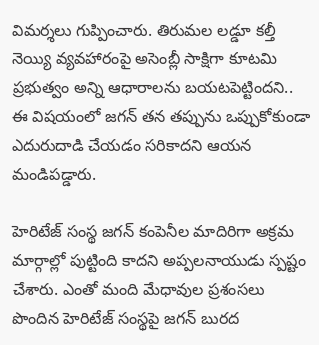విమర్శలు గుప్పించారు. తిరుమల లడ్డూ కల్తీ నెయ్యి వ్యవహారంపై అసెంబ్లీ సాక్షిగా కూటమి ప్రభుత్వం అన్ని ఆధారాలను బయటపెట్టిందని.. ఈ విషయంలో జగన్ తన తప్పును ఒప్పుకోకుండా ఎదురుదాడి చేయడం సరికాదని ఆయన మండిపడ్డారు.

హెరిటేజ్ సంస్థ జగన్ కంపెనీల మాదిరిగా అక్రమ మార్గాల్లో పుట్టింది కాదని అప్పలనాయుడు స్పష్టం చేశారు. ఎంతో మంది మేధావుల ప్రశంసలు పొందిన హెరిటేజ్ సంస్థపై జగన్ బురద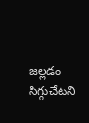జల్లడం సిగ్గుచేటని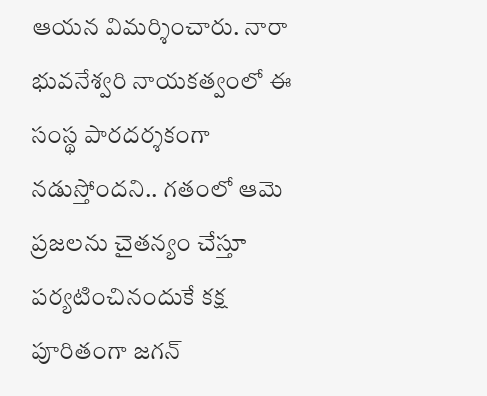ఆయన విమర్శించారు. నారా భువనేశ్వరి నాయకత్వంలో ఈ సంస్థ పారదర్శకంగా నడుస్తోందని.. గతంలో ఆమె ప్రజలను చైతన్యం చేస్తూ పర్యటించినందుకే కక్ష పూరితంగా జగన్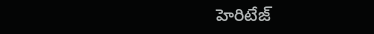హెరిటేజ్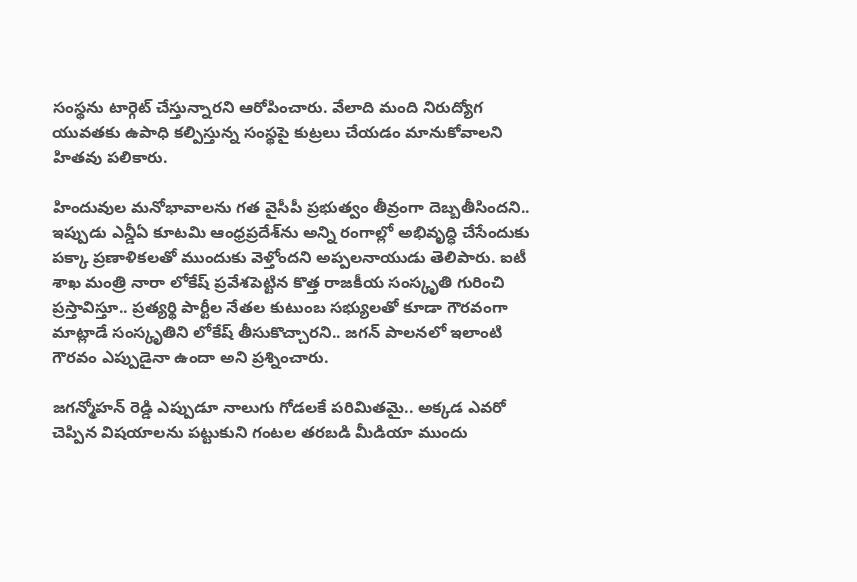సంస్థను టార్గెట్ చేస్తున్నారని ఆరోపించారు. వేలాది మంది నిరుద్యోగ యువతకు ఉపాధి కల్పిస్తున్న సంస్థపై కుట్రలు చేయడం మానుకోవాలని హితవు పలికారు.

హిందువుల మనోభావాలను గత వైసీపీ ప్రభుత్వం తీవ్రంగా దెబ్బతీసిందని.. ఇప్పుడు ఎన్డీఏ కూటమి ఆంధ్రప్రదేశ్‌ను అన్ని రంగాల్లో అభివృద్ధి చేసేందుకు పక్కా ప్రణాళికలతో ముందుకు వెళ్తోందని అప్పలనాయుడు తెలిపారు. ఐటీ శాఖ మంత్రి నారా లోకేష్ ప్రవేశపెట్టిన కొత్త రాజకీయ సంస్కృతి గురించి ప్రస్తావిస్తూ.. ప్రత్యర్థి పార్టీల నేతల కుటుంబ సభ్యులతో కూడా గౌరవంగా మాట్లాడే సంస్కృతిని లోకేష్ తీసుకొచ్చారని.. జగన్ పాలనలో ఇలాంటి గౌరవం ఎప్పుడైనా ఉందా అని ప్రశ్నించారు.

జగన్మోహన్ రెడ్డి ఎప్పుడూ నాలుగు గోడలకే పరిమితమై.. అక్కడ ఎవరో చెప్పిన విషయాలను పట్టుకుని గంటల తరబడి మీడియా ముందు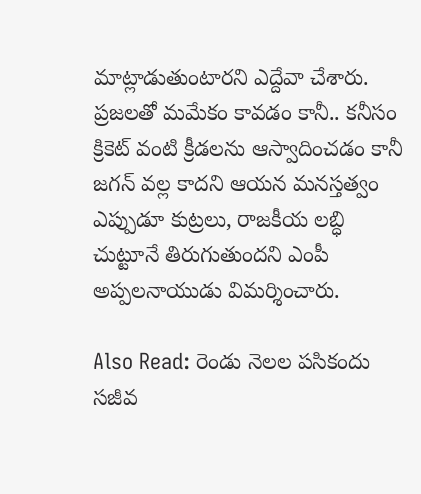మాట్లాడుతుంటారని ఎద్దేవా చేశారు. ప్రజలతో మమేకం కావడం కానీ.. కనీసం క్రికెట్ వంటి క్రీడలను ఆస్వాదించడం కానీ జగన్ వల్ల కాదని ఆయన మనస్తత్వం ఎప్పుడూ కుట్రలు, రాజకీయ లబ్ధి చుట్టూనే తిరుగుతుందని ఎంపీ అప్పలనాయుడు విమర్శించారు.

Also Read: రెండు నెలల పసికందు సజీవ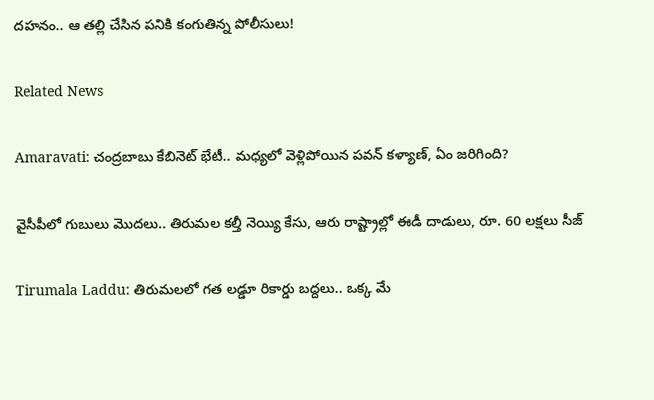దహనం.. ఆ తల్లి చేసిన పనికి కంగుతిన్న పోలీసులు!

Related News

Amaravati: చంద్రబాబు కేబినెట్ భేటీ.. మధ్యలో వెళ్లిపోయిన పవన్ కళ్యాణ్, ఏం జరిగింది?

వైసీపీలో గుబులు మొదలు.. తిరుమల కల్తీ నెయ్యి కేసు, ఆరు రాష్ట్రాల్లో ఈడీ దాడులు, రూ. 60 లక్షలు సీజ్

Tirumala Laddu: తిరుమలలో గత లడ్డూ రికార్డు బద్దలు.. ఒక్క మే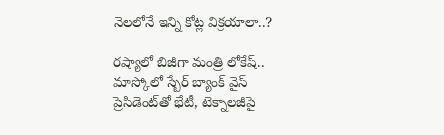నెలలోనే ఇన్ని కోట్ల విక్రయాలా..?

రష్యాలో బిజీగా మంత్రి లోకేష్.. మాస్కోలో స్బేర్‌ బ్యాంక్ వైస్ ప్రెసిడెంట్‌తో భేటీ, టెక్నాలజీపై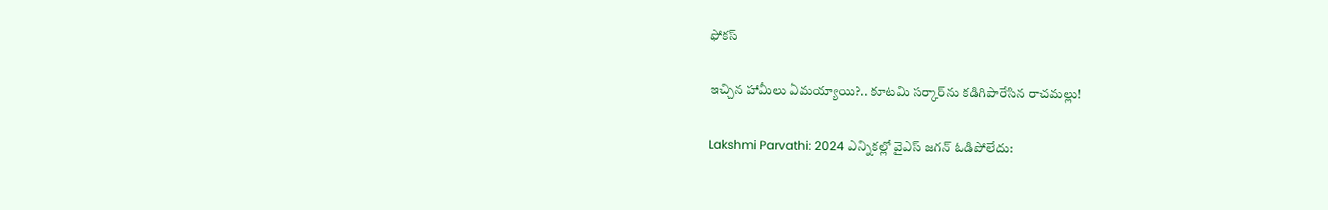ఫోకస్

ఇచ్చిన హామీలు ఏమయ్యాయి?.. కూటమి సర్కార్‌ను కడిగిపారేసిన రాచమల్లు!

Lakshmi Parvathi: 2024 ఎన్నికల్లో వైఎస్ జగన్ ఓడిపోలేదు: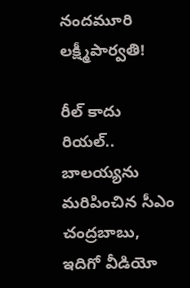నందమూరి లక్ష్మీపార్వతి!

రీల్ కాదు రియల్.. బాలయ్యను మరిపించిన సీఎం చంద్రబాబు, ఇదిగో వీడియో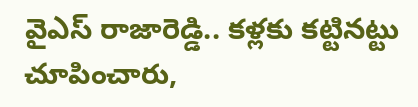వైఎస్ రాజారెడ్డి.. కళ్లకు కట్టినట్టు చూపించారు,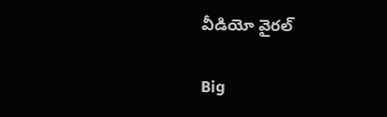వీడియో వైరల్

Big